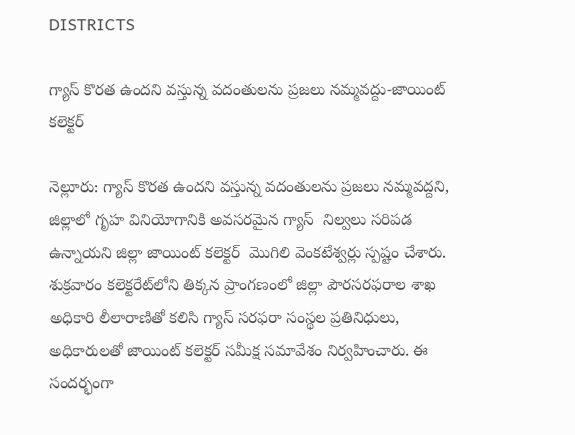DISTRICTS

గ్యాస్ కొరత ఉందని వస్తున్న వదంతులను ప్రజలు నమ్మవద్దు-జాయింట్ కలెక్టర్

నెల్లూరు: గ్యాస్ కొరత ఉందని వస్తున్న వదంతులను ప్రజలు నమ్మవద్దని, జిల్లాలో గృహ వినియోగానికి అవసరమైన గ్యాస్  నిల్వలు సరిపడ ఉన్నాయని జిల్లా జాయింట్ కలెక్టర్  మొగిలి వెంకటేశ్వర్లు స్పష్టం చేశారు. శుక్రవారం కలెక్టరేట్‌లోని తిక్కన ప్రాంగణంలో జిల్లా పౌరసరఫరాల శాఖ అధికారి లీలారాణితో కలిసి గ్యాస్ సరఫరా సంస్థల ప్రతినిధులు, అధికారులతో జాయింట్ కలెక్టర్ సమీక్ష సమావేశం నిర్వహించారు. ఈ సందర్భంగా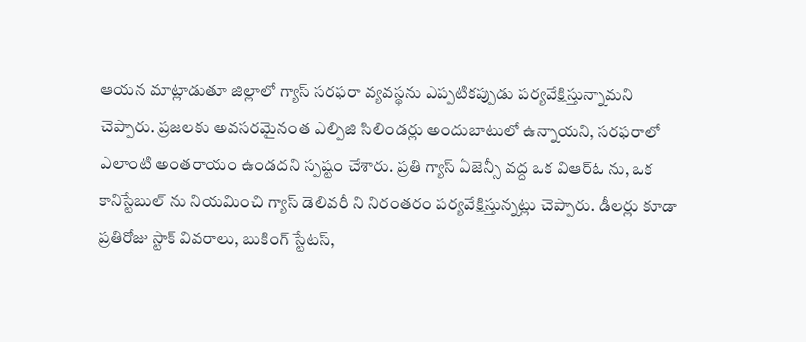ఆయన మాట్లాడుతూ జిల్లాలో గ్యాస్ సరఫరా వ్యవస్థను ఎప్పటికప్పుడు పర్యవేక్షిస్తున్నామని చెప్పారు. ప్రజలకు అవసరమైనంత ఎల్పిజి సిలిండర్లు అందుబాటులో ఉన్నాయని, సరఫరాలో ఎలాంటి అంతరాయం ఉండదని స్పష్టం చేశారు. ప్రతి గ్యాస్ ఏజెన్సీ వద్ద ఒక విఆర్ఓ ను, ఒక కానిస్టేబుల్ ను నియమించి గ్యాస్ డెలివరీ ని నిరంతరం పర్యవేక్షిస్తున్నట్లు చెప్పారు. డీలర్లు కూడా ప్రతిరోజు స్టాక్ వివరాలు, బుకింగ్ స్టేటస్,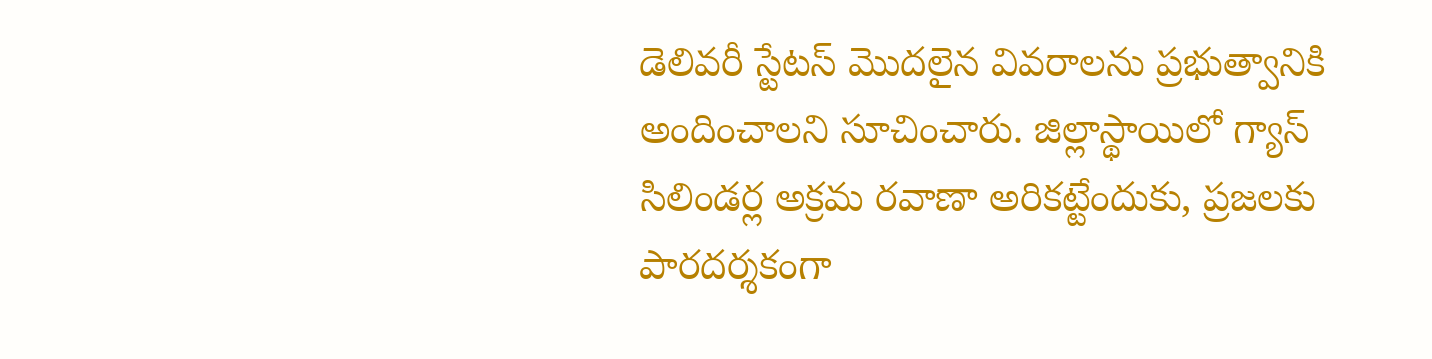డెలివరీ స్టేటస్ మొదలైన వివరాలను ప్రభుత్వానికి అందించాలని సూచించారు. జిల్లాస్థాయిలో గ్యాస్ సిలిండర్ల అక్రమ రవాణా అరికట్టేందుకు, ప్రజలకు పారదర్శకంగా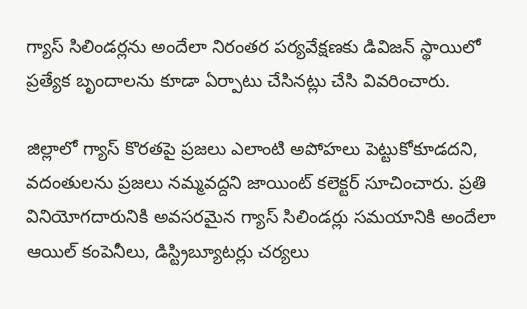గ్యాస్ సిలిండర్లను అందేలా నిరంతర పర్యవేక్షణకు డివిజన్ స్థాయిలో ప్రత్యేక బృందాలను కూడా ఏర్పాటు చేసినట్లు చేసి వివరించారు.

జిల్లాలో గ్యాస్ కొరతపై ప్రజలు ఎలాంటి అపోహలు పెట్టుకోకూడదని,  వదంతులను ప్రజలు నమ్మవద్దని జాయింట్ కలెక్టర్ సూచించారు. ప్రతి వినియోగదారునికి అవసరమైన గ్యాస్ సిలిండర్లు సమయానికి అందేలా ఆయిల్ కంపెనీలు, డిస్ట్రిబ్యూటర్లు చర్యలు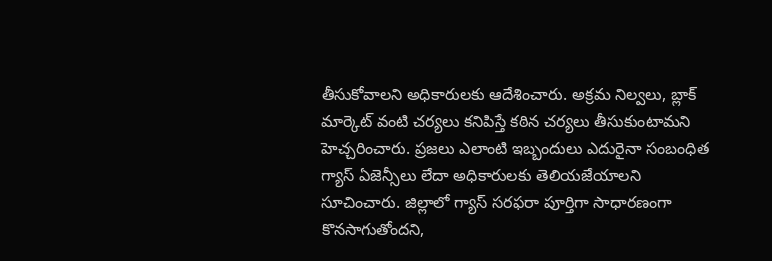తీసుకోవాలని అధికారులకు ఆదేశించారు. అక్రమ నిల్వలు, బ్లాక్ మార్కెట్ వంటి చర్యలు కనిపిస్తే కఠిన చర్యలు తీసుకుంటామని హెచ్చరించారు. ప్రజలు ఎలాంటి ఇబ్బందులు ఎదురైనా సంబంధిత గ్యాస్ ఏజెన్సీలు లేదా అధికారులకు తెలియజేయాలని సూచించారు. జిల్లాలో గ్యాస్ సరఫరా పూర్తిగా సాధారణంగా కొనసాగుతోందని,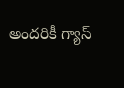అందరికీ గ్యాస్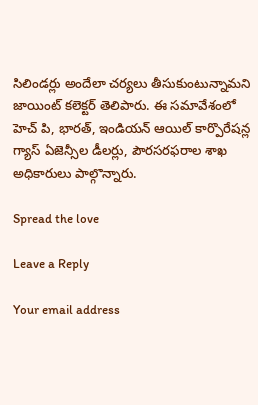సిలిండర్లు అందేలా చర్యలు తీసుకుంటున్నామని జాయింట్ కలెక్టర్ తెలిపారు. ఈ సమావేశంలో హెచ్ పి, భారత్, ఇండియన్ ఆయిల్ కార్పొరేషన్ల గ్యాస్ ఏజెన్సీల డీలర్లు, పౌరసరఫరాల శాఖ అధికారులు పాల్గొన్నారు.

Spread the love

Leave a Reply

Your email address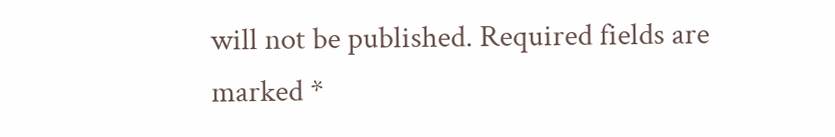will not be published. Required fields are marked *